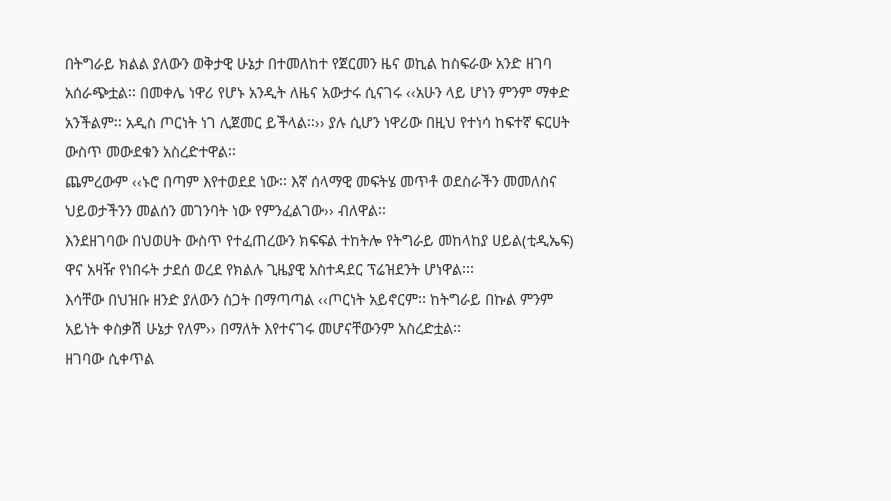በትግራይ ክልል ያለውን ወቅታዊ ሁኔታ በተመለከተ የጀርመን ዜና ወኪል ከስፍራው አንድ ዘገባ አሰራጭቷል፡፡ በመቀሌ ነዋሪ የሆኑ አንዲት ለዜና አውታሩ ሲናገሩ ‹‹አሁን ላይ ሆነን ምንም ማቀድ አንችልም፡፡ አዲስ ጦርነት ነገ ሊጀመር ይችላል፡፡›› ያሉ ሲሆን ነዋሪው በዚህ የተነሳ ከፍተኛ ፍርሀት ውስጥ መውደቁን አስረድተዋል፡፡
ጨምረውም ‹‹ኑሮ በጣም እየተወደደ ነው፡፡ እኛ ሰላማዊ መፍትሄ መጥቶ ወደስራችን መመለስና ህይወታችንን መልሰን መገንባት ነው የምንፈልገው›› ብለዋል፡፡
እንደዘገባው በህወሀት ውስጥ የተፈጠረውን ክፍፍል ተከትሎ የትግራይ መከላከያ ሀይል(ቲዲኤፍ) ዋና አዛዥ የነበሩት ታደሰ ወረደ የክልሉ ጊዜያዊ አስተዳደር ፕሬዝደንት ሆነዋል፡፡፡
እሳቸው በህዝቡ ዘንድ ያለውን ስጋት በማጣጣል ‹‹ጦርነት አይኖርም፡፡ ከትግራይ በኩል ምንም አይነት ቀስቃሽ ሁኔታ የለም›› በማለት እየተናገሩ መሆናቸውንም አስረድቷል፡፡
ዘገባው ሲቀጥል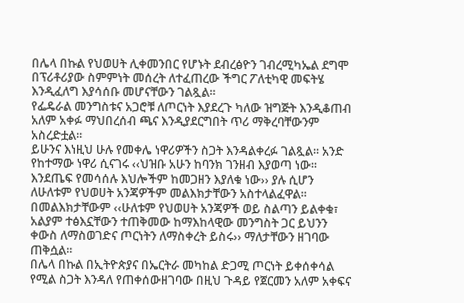በሌላ በኩል የህወሀት ሊቀመንበር የሆኑት ደብረፅዮን ገብረሚካኤል ደግሞ በፕሪቶሪያው ስምምነት መሰረት ለተፈጠረው ችግር ፖለቲካዊ መፍትሄ እንዲፈለግ እያሳሰቡ መሆናቸውን ገልጿል፡፡
የፌዴራል መንግስቱና አጋሮቹ ለጦርነት እያደረጉ ካለው ዝግጅት እንዲቆጠብ አለም አቀፉ ማህበረሰብ ጫና እንዲያደርግበት ጥሪ ማቅረባቸውንም አስረድቷል፡፡
ይሁንና እነዚህ ሁሉ የመቀሌ ነዋሪዎችን ስጋት እንዳልቀረፉ ገልጿል፡፡ አንድ የከተማው ነዋሪ ሲናገሩ ‹‹ህዝቡ አሁን ከባንክ ገንዘብ እያወጣ ነው፡፡
እንደጤፍ የመሳሰሉ እህሎችም ከመጋዘን እያለቁ ነው›› ያሉ ሲሆን ለሁለቱም የህወሀት አንጃዎችም መልእክታቸውን አስተላልፈዋል፡፡
በመልእክታቸውም ‹‹ሁለቱም የህወሀት አንጃዎች ወይ ስልጣን ይልቀቁ፣ አልያም ተፅእኗቸውን ተጠቅመው ከማእከላዊው መንግስት ጋር ይህንን ቀውስ ለማስወገድና ጦርነትን ለማስቀረት ይስሩ›› ማለታቸውን ዘገባው ጠቅሷል፡፡
በሌላ በኩል በኢትዮጵያና በኤርትራ መካከል ድጋሚ ጦርነት ይቀሰቀሳል የሚል ስጋት እንዳለ የጠቀሰውዘገባው በዚህ ጉዳይ የጀርመን አለም አቀፍና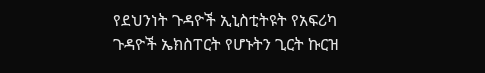የደህንነት ጉዳዮች ኢኒስቲትዩት የአፍሪካ ጉዳዮች ኤክስፐርት የሆኑትን ጊርት ኩርዝ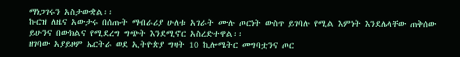ማነጋገሩን አስታውቋል፡፡
ኩርዝ ለዜና አውታሩ በሰጡት ማብራሪያ ሁለቱ አገራት ሙሉ ጦርነት ውስጥ ይገባሉ የሚል እምነት እንደሌላቸው ጠቅሰው ይሁንና በውክልና የሚደረግ ግጭት እንደሚኖር አስረድተዋል፡፡
ዘገባው አያይዞም ኤርትራ ወደ ኢትዮጵያ ግዛት 10 ኪሎሜትር መግባቷንና ጦር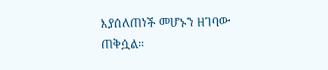እያሰለጠነች መሆኑን ዘገባው ጠቅሷል።